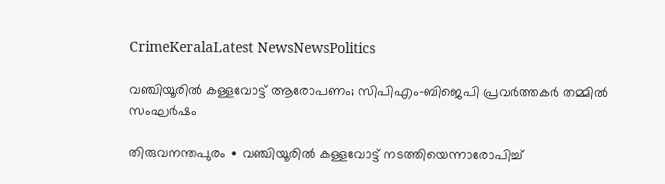CrimeKeralaLatest NewsNewsPolitics

വഞ്ചിയൂരിൽ കള്ളവോട്ട് ആരോപണം; സിപിഎം–ബിജെപി പ്രവർത്തകർ തമ്മിൽ സംഘർഷം

തിരുവനന്തപുരം ∙ വഞ്ചിയൂരിൽ കള്ളവോട്ട് നടത്തിയെന്നാരോപിച്ച്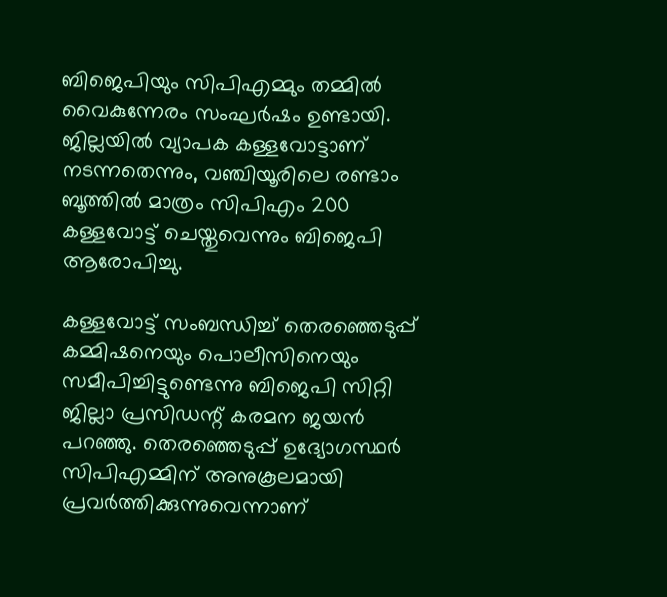ബിജെപിയും സിപിഎമ്മും തമ്മിൽ വൈകുന്നേരം സംഘർഷം ഉണ്ടായി. ജില്ലയിൽ വ്യാപക കള്ളവോട്ടാണ് നടന്നതെന്നും, വഞ്ചിയൂരിലെ രണ്ടാം ബൂത്തിൽ മാത്രം സിപിഎം 200 കള്ളവോട്ട് ചെയ്തുവെന്നും ബിജെപി ആരോപിച്ചു.

കള്ളവോട്ട് സംബന്ധിച്ച് തെരഞ്ഞെടുപ്പ് കമ്മിഷനെയും പൊലീസിനെയും സമീപിച്ചിട്ടുണ്ടെന്നു ബിജെപി സിറ്റി ജില്ലാ പ്രസിഡന്റ് കരമന ജയൻ പറഞ്ഞു. തെരഞ്ഞെടുപ്പ് ഉദ്യോഗസ്ഥർ സിപിഎമ്മിന് അനുകൂലമായി പ്രവർത്തിക്കുന്നുവെന്നാണ്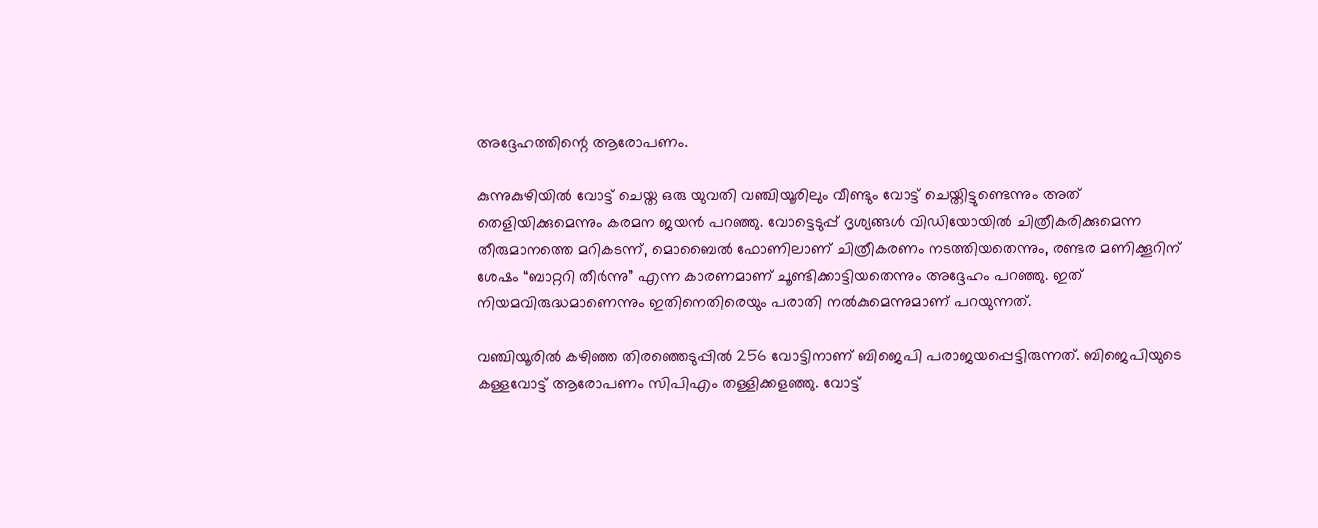അദ്ദേഹത്തിന്റെ ആരോപണം.

കുന്നുകുഴിയിൽ വോട്ട് ചെയ്ത ഒരു യുവതി വഞ്ചിയൂരിലും വീണ്ടും വോട്ട് ചെയ്തിട്ടുണ്ടെന്നും അത് തെളിയിക്കുമെന്നും കരമന ജയൻ പറഞ്ഞു. വോട്ടെടുപ്പ് ദൃശ്യങ്ങൾ വിഡിയോയിൽ ചിത്രീകരിക്കുമെന്ന തീരുമാനത്തെ മറികടന്ന്, മൊബൈൽ ഫോണിലാണ് ചിത്രീകരണം നടത്തിയതെന്നും, രണ്ടര മണിക്കൂറിന് ശേഷം “ബാറ്ററി തീർന്നു” എന്ന കാരണമാണ് ചൂണ്ടിക്കാട്ടിയതെന്നും അദ്ദേഹം പറഞ്ഞു. ഇത് നിയമവിരുദ്ധമാണെന്നും ഇതിനെതിരെയും പരാതി നൽകുമെന്നുമാണ് പറയുന്നത്.

വഞ്ചിയൂരിൽ കഴിഞ്ഞ തിരഞ്ഞെടുപ്പിൽ 256 വോട്ടിനാണ് ബിജെപി പരാജയപ്പെട്ടിരുന്നത്. ബിജെപിയുടെ കള്ളവോട്ട് ആരോപണം സിപിഎം തള്ളിക്കളഞ്ഞു. വോട്ട്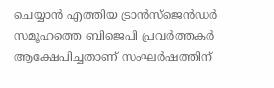ചെയ്യാൻ എത്തിയ ട്രാൻസ്‌ജെൻഡർ സമൂഹത്തെ ബിജെപി പ്രവർത്തകർ ആക്ഷേപിച്ചതാണ് സംഘർഷത്തിന്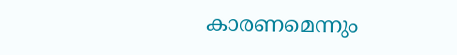കാരണമെന്നും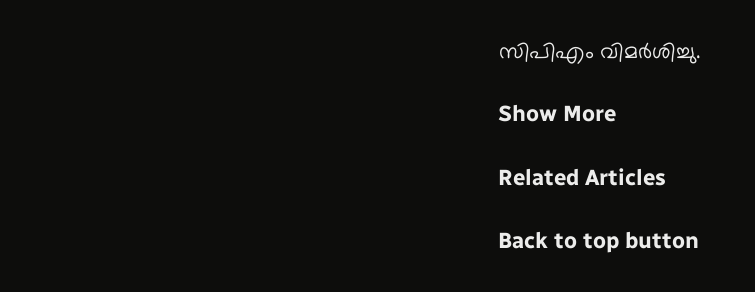സിപിഎം വിമർശിച്ചു.

Show More

Related Articles

Back to top button